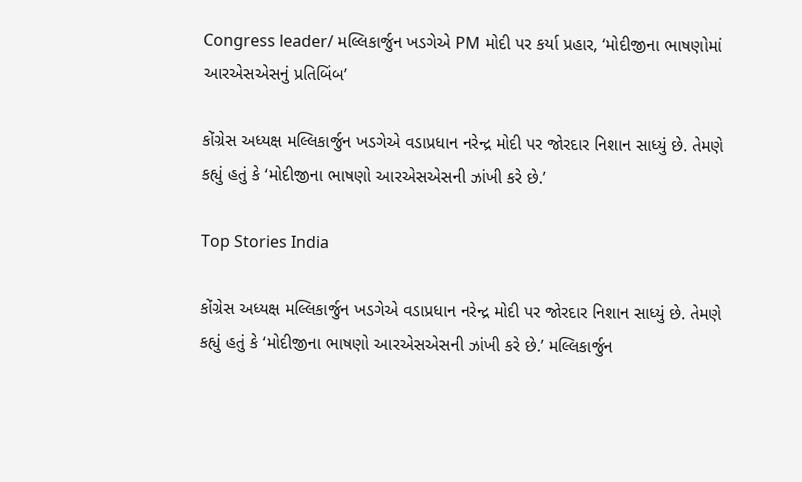Congress leader/ મલ્લિકાર્જુન ખડગેએ PM મોદી પર કર્યા પ્રહાર, ‘મોદીજીના ભાષણોમાં આરએસએસનું પ્રતિબિંબ’

કોંગ્રેસ અધ્યક્ષ મલ્લિકાર્જુન ખડગેએ વડાપ્રધાન નરેન્દ્ર મોદી પર જોરદાર નિશાન સાધ્યું છે. તેમણે કહ્યું હતું કે ‘મોદીજીના ભાષણો આરએસએસની ઝાંખી કરે છે.’

Top Stories India

કોંગ્રેસ અધ્યક્ષ મલ્લિકાર્જુન ખડગેએ વડાપ્રધાન નરેન્દ્ર મોદી પર જોરદાર નિશાન સાધ્યું છે. તેમણે કહ્યું હતું કે ‘મોદીજીના ભાષણો આરએસએસની ઝાંખી કરે છે.’ મલ્લિકાર્જુન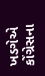ખડગેએ કોંગ્રેસના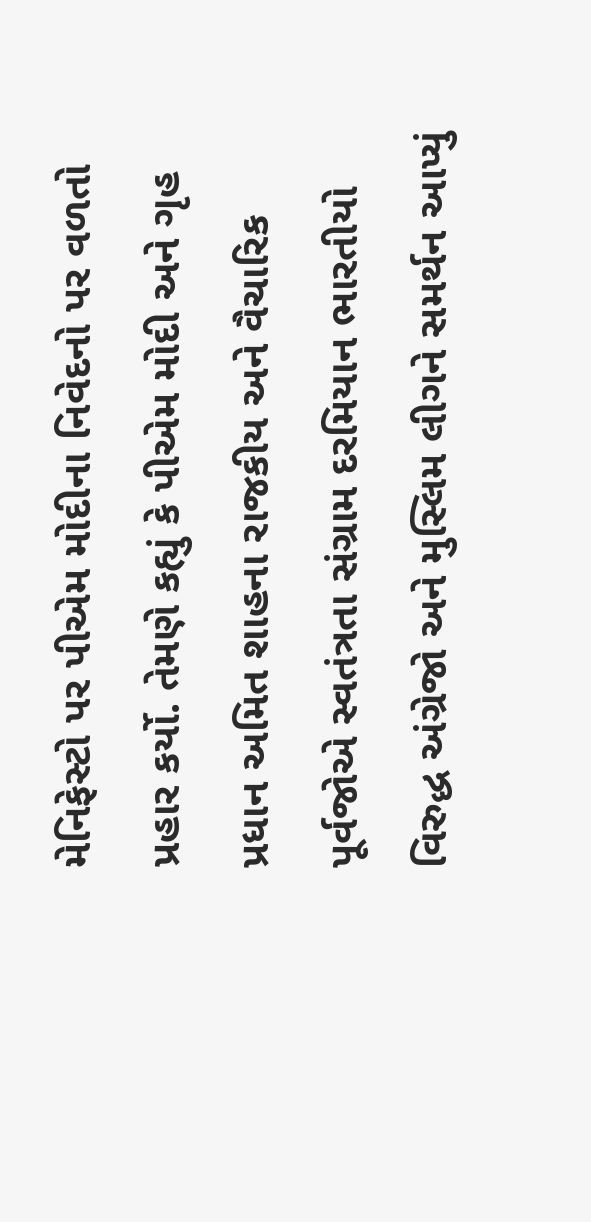મેનિફેસ્ટો પર પીએમ મોદીના નિવેદનો પર વળતો પ્રહાર કર્યો. તેમણે કહ્યું કે પીએમ મોદી અને ગૃહ પ્રધાન અમિત શાહના રાજકીય અને વૈચારિક પૂર્વજોએ સ્વતંત્રતા સંગ્રામ દરમિયાન ભારતીયો વિરુદ્ધ અંગ્રેજો અને મુસ્લિમ લીગને સમર્થન આપ્યું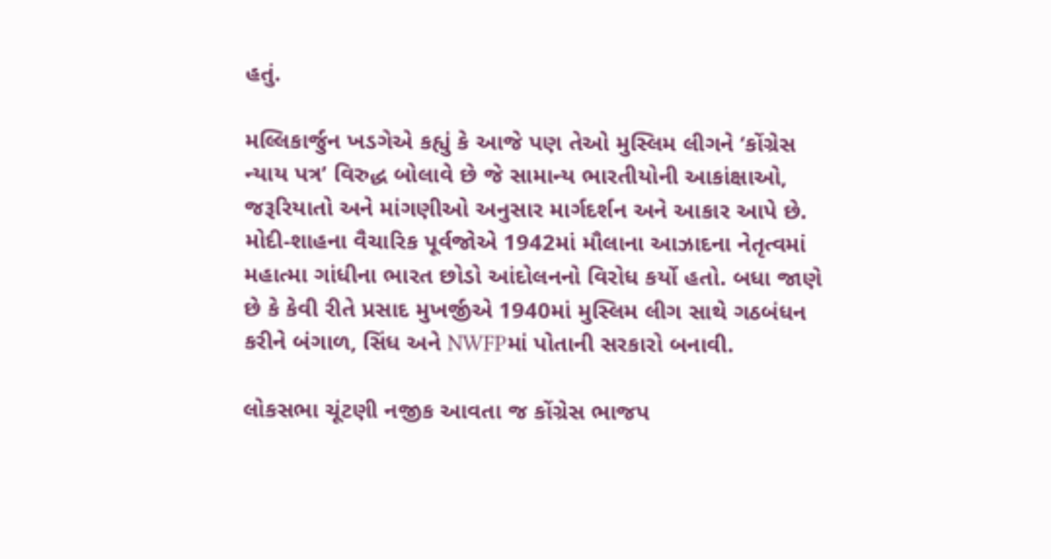હતું.

મલ્લિકાર્જુન ખડગેએ કહ્યું કે આજે પણ તેઓ મુસ્લિમ લીગને ‘કોંગ્રેસ ન્યાય પત્ર’ વિરુદ્ધ બોલાવે છે જે સામાન્ય ભારતીયોની આકાંક્ષાઓ, જરૂરિયાતો અને માંગણીઓ અનુસાર માર્ગદર્શન અને આકાર આપે છે. મોદી-શાહના વૈચારિક પૂર્વજોએ 1942માં મૌલાના આઝાદના નેતૃત્વમાં મહાત્મા ગાંધીના ભારત છોડો આંદોલનનો વિરોધ કર્યો હતો. બધા જાણે છે કે કેવી રીતે પ્રસાદ મુખર્જીએ 1940માં મુસ્લિમ લીગ સાથે ગઠબંધન કરીને બંગાળ, સિંધ અને NWFPમાં પોતાની સરકારો બનાવી.

લોકસભા ચૂંટણી નજીક આવતા જ કોંગ્રેસ ભાજપ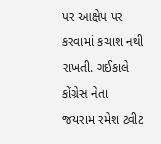પર આક્ષેપ પર કરવામાં કચાશ નથી રાખતી. ગઈકાલે કોંગ્રેસ નેતા જયરામ રમેશ ટ્વીટ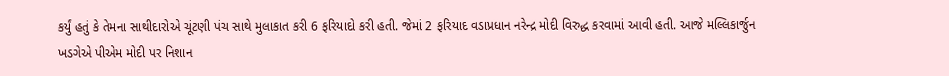કર્યું હતું કે તેમના સાથીદારોએ ચૂંટણી પંચ સાથે મુલાકાત કરી 6 ફરિયાદો કરી હતી. જેમાં 2 ફરિયાદ વડાપ્રધાન નરેન્દ્ર મોદી વિરુદ્ધ કરવામાં આવી હતી. આજે મલ્લિકાર્જુન ખડગેએ પીએમ મોદી પર નિશાન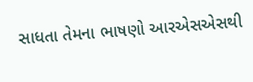સાધતા તેમના ભાષણો આરએસએસથી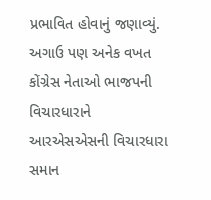પ્રભાવિત હોવાનું જણાવ્યું. અગાઉ પણ અનેક વખત કોંગ્રેસ નેતાઓ ભાજપની વિચારધારાને આરએસએસની વિચારધારા સમાન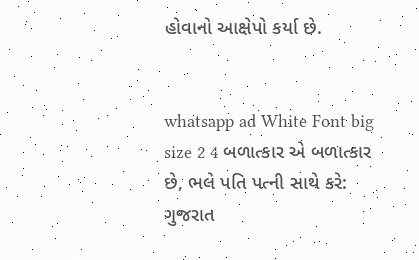હોવાનો આક્ષેપો કર્યા છે.


whatsapp ad White Font big size 2 4 બળાત્કાર એ બળાત્કાર છે, ભલે પતિ પત્ની સાથે કરે: ગુજરાત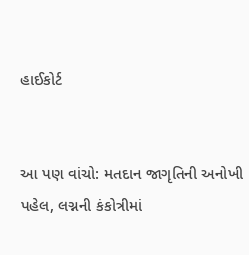હાઈકોર્ટ


આ પણ વાંચો: મતદાન જાગૃતિની અનોખી પહેલ, લગ્નની કંકોત્રીમાં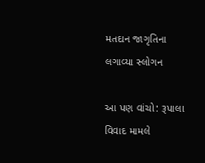મતદાન જાગૃતિના લગાવ્યા સ્લોગન

આ પણ વાંચો: રૂપાલા વિવાદ મામલે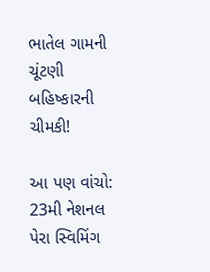ભાતેલ ગામની ચૂંટણી બહિષ્કારની ચીમકી!

આ પણ વાંચો: 23મી નેશનલ પેરા સ્વિમિંગ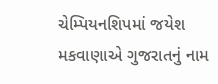ચેમ્પિયનશિપમાં જયેશ મકવાણાએ ગુજરાતનું નામ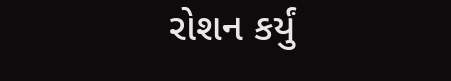રોશન કર્યું